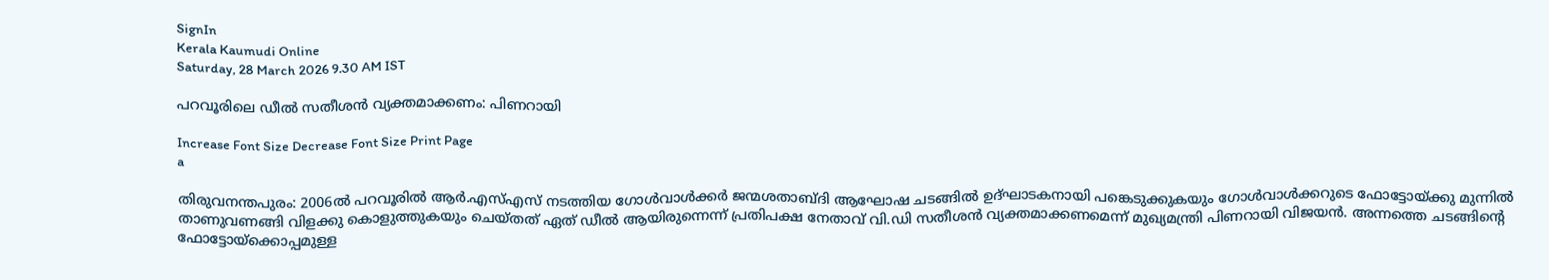SignIn
Kerala Kaumudi Online
Saturday, 28 March 2026 9.30 AM IST

പറവൂരിലെ ഡീൽ സതീശൻ വ്യക്തമാക്കണം: പിണറായി

Increase Font Size Decrease Font Size Print Page
a

തിരുവനന്തപുരം: 2006ൽ പറവൂരിൽ ആർ.എസ്എസ് നടത്തിയ ഗോൾവാൾക്കർ ജന്മശതാബ്ദി ആഘോഷ ചടങ്ങിൽ ഉദ്ഘാടകനായി പങ്കെടുക്കുകയും ഗോൾവാൾക്കറുടെ ഫോട്ടോയ്ക്കു മുന്നിൽ താണുവണങ്ങി വിളക്കു കൊളുത്തുകയും ചെയ്തത് ഏത് ഡീൽ ആയിരുന്നെന്ന് പ്രതിപക്ഷ നേതാവ് വി.ഡി സതീശൻ വ്യക്തമാക്കണമെന്ന് മുഖ്യമന്ത്രി പിണറായി വിജയൻ. അന്നത്തെ ചടങ്ങിന്റെ ഫോട്ടോയ്ക്കൊപ്പമുള്ള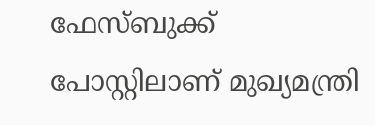ഫേസ്ബുക്ക് പോസ്റ്റിലാണ് മുഖ്യമന്ത്രി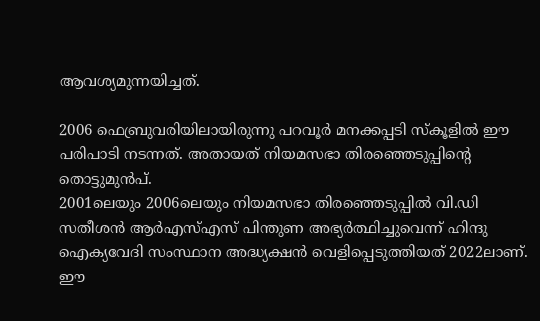ആവശ്യമുന്നയിച്ചത്.

2006 ഫെബ്രുവരിയിലായിരുന്നു പറവൂർ മനക്കപ്പടി സ്‌കൂളിൽ ഈ പരിപാടി നടന്നത്. അതായത് നിയമസഭാ തിരഞ്ഞെടുപ്പിന്റെ തൊട്ടുമുൻപ്.
2001ലെയും 2006ലെയും നിയമസഭാ തിരഞ്ഞെടുപ്പിൽ വി.ഡി സതീശൻ ആർഎസ്എസ് പിന്തുണ അഭ്യർത്ഥിച്ചുവെന്ന് ഹിന്ദു ഐക്യവേദി സംസ്ഥാന അദ്ധ്യക്ഷൻ വെളിപ്പെടുത്തിയത് 2022ലാണ്. ഈ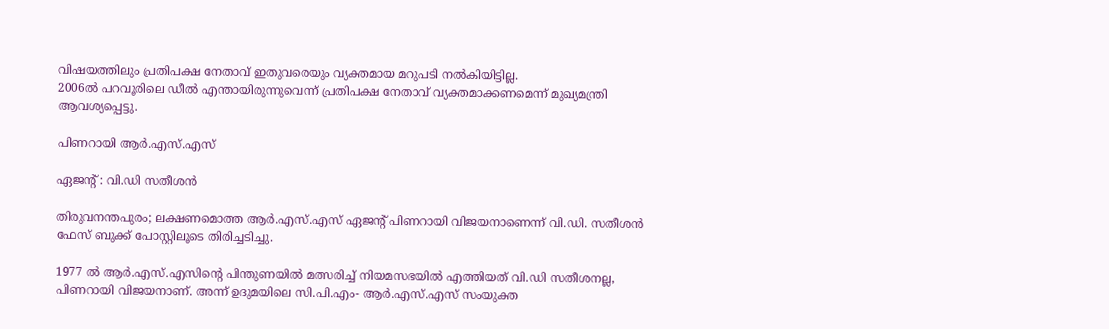വിഷയത്തിലും പ്രതിപക്ഷ നേതാവ് ഇതുവരെയും വ്യക്തമായ മറുപടി നൽകിയിട്ടില്ല.
2006ൽ പറവൂരിലെ ഡീൽ എന്തായിരുന്നുവെന്ന് പ്രതിപക്ഷ നേതാവ് വ്യക്തമാക്കണമെന്ന് മുഖ്യമന്ത്രി ആവശ്യപ്പെട്ടു.

പിണറായി ആർ.എസ്.എസ്

ഏജന്റ് : വി.ഡി സതീശൻ

തിരുവനന്തപുരം; ലക്ഷണമൊത്ത ആർ.എസ്.എസ് ഏജന്റ് പിണറായി വിജയനാണെന്ന് വി.ഡി. സതീശൻ ഫേസ് ബുക്ക് പോസ്റ്റിലൂടെ തിരിച്ചടിച്ചു.

1977 ൽ ആർ.എസ്.എസിന്റെ പിന്തുണയിൽ മത്സരിച്ച് നിയമസഭയിൽ എത്തിയത് വി.ഡി സതീശനല്ല, പിണറായി വിജയനാണ്. അന്ന് ഉദുമയിലെ സി.പി.എം- ആർ.എസ്.എസ് സംയുക്ത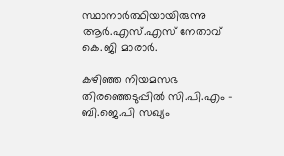സ്ഥാനാർത്ഥിയായിരുന്നു ആർ.എസ്.എസ് നേതാവ് കെ.ജി മാരാർ.

കഴിഞ്ഞ നിയമസഭ തിരഞ്ഞെടുപ്പിൽ സി.പി.എം - ബി.ജെ.പി സഖ്യം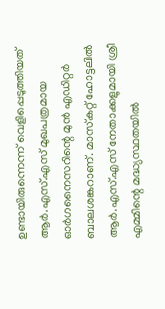ഉണ്ടായിരുന്നെന്ന് വെളിപ്പെടുത്തിയത് ആർ.എസ്.എസ് മുഖപത്രമായ ഓർഗനൈസറിന്റെ മുൻ എഡിറ്റർ ബാലശങ്കറാണ്. മാസ്‌കറ്റ് ഹോട്ടലിൽ ആർ.എസ്.എസ് നേതാക്കളുമായി ശ്രീ എമ്മിന്റെ മദ്ധ്യസ്ഥതയിൽ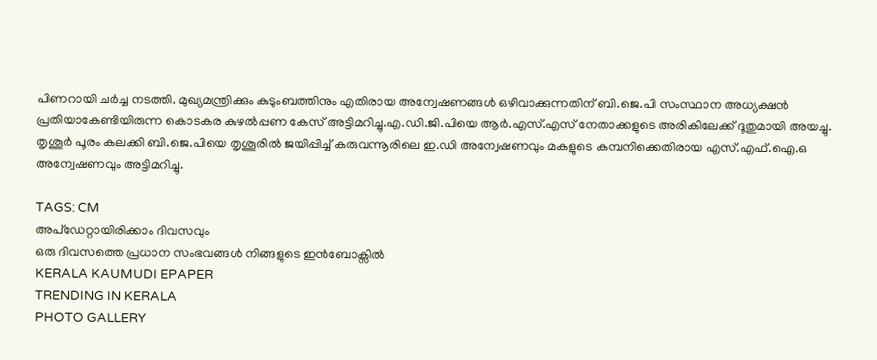പിണറായി ചർച്ച നടത്തി. മുഖ്യമന്ത്രിക്കും കുടുംബത്തിനും എതിരായ അന്വേഷണങ്ങൾ ഒഴിവാക്കുന്നതിന് ബി.ജെ.പി സംസ്ഥാന അധ്യക്ഷൻ പ്രതിയാകേണ്ടിയിരുന്ന കൊടകര കുഴൽപ്പണ കേസ് അട്ടിമറിച്ചു.എ.ഡി.ജി.പിയെ ആർ.എസ്.എസ് നേതാക്കളുടെ അരികിലേക്ക് ദൂതുമായി അയച്ചു. തൃശൂർ പൂരം കലക്കി ബി.ജെ.പിയെ തൃശൂരിൽ ജയിപ്പിച്ച് കരുവന്നൂരിലെ ഇ.ഡി അന്വേഷണവും മകളുടെ കമ്പനിക്കെതിരായ എസ്.എഫ്.ഐ.ഒ അന്വേഷണവും അട്ടിമറിച്ചു.

TAGS: CM
അപ്ഡേറ്റായിരിക്കാം ദിവസവും
ഒരു ദിവസത്തെ പ്രധാന സംഭവങ്ങൾ നിങ്ങളുടെ ഇൻബോക്സിൽ
KERALA KAUMUDI EPAPER
TRENDING IN KERALA
PHOTO GALLERY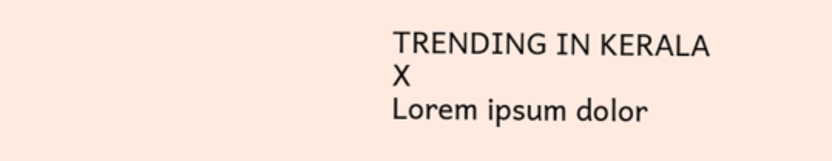TRENDING IN KERALA
X
Lorem ipsum dolor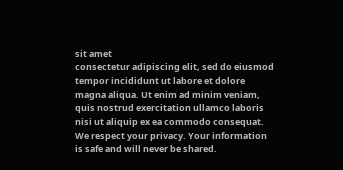sit amet
consectetur adipiscing elit, sed do eiusmod tempor incididunt ut labore et dolore magna aliqua. Ut enim ad minim veniam, quis nostrud exercitation ullamco laboris nisi ut aliquip ex ea commodo consequat.
We respect your privacy. Your information is safe and will never be shared.